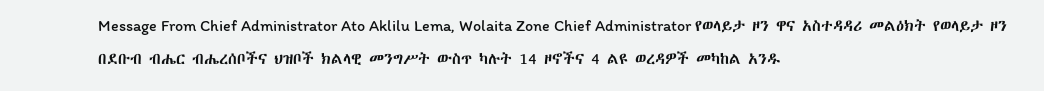Message From Chief Administrator Ato Aklilu Lema, Wolaita Zone Chief Administrator የወላይታ ዞን ዋና አስተዳዳሪ መልዕክት የወላይታ ዞን በደቡብ ብሔር ብሔረሰቦችና ህዝቦች ክልላዊ መንግሥት ውስጥ ካሉት 14 ዞኖችና 4 ልዩ ወረዳዎች መካከል አንዱ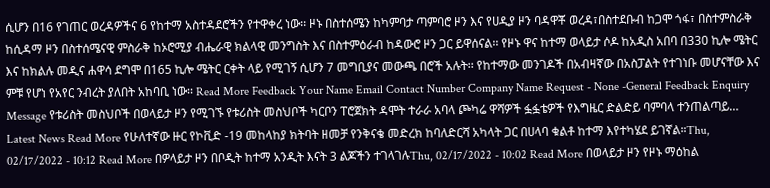ሲሆን በ16 የገጠር ወረዳዎችና 6 የከተማ አስተዳደሮችን የተዋቀረ ነው፡፡ ዞኑ በስተሰሜን ከካምባታ ጣምባሮ ዞን እና የሀዲያ ዞን ባዳዋቾ ወረዳ፣በስተደቡብ ከጋሞ ጎፋ፣ በስተምስራቅ ከሲዳማ ዞን በስተሰሜናዊ ምስራቅ ከኦሮሚያ ብሔራዊ ክልላዊ መንግስት እና በስተምዕራብ ከዳውሮ ዞን ጋር ይዋሰናል፡፡ የዞኑ ዋና ከተማ ወላይታ ሶዶ ከአዲስ አበባ በ330 ኪሎ ሜትር እና ከክልሉ መዲና ሐዋሳ ደግሞ በ165 ኪሎ ሜትር ርቀት ላይ የሚገኝ ሲሆን 7 መግቢያና መውጫ በሮች አሉት፡፡ የከተማው መንገዶች በአብዛኛው በአስፓልት የተገነቡ መሆናቸው እና ምቹ የሆነ የአየር ንብረት ያለበት አከባቢ ነው፡፡ Read More Feedback Your Name Email Contact Number Company Name Request - None -General Feedback Enquiry Message የቱሪስት መስህቦች በወላይታ ዞን የሚገኙ የቱሪስት መስህቦች ካርቦን ፐሮጀክት ዳሞት ተራራ አባላ ጮካሬ ዋሻዎች ፏፏቴዎች የእግዜር ድልድይ ባምባላ ተንጠልጣይ… Latest News Read More የሁለተኛው ዙር የኮቪድ -19 መከላከያ ክትባት ዘመቻ የንቅናቄ መድረክ ከባለድርሻ አካላት ጋር በሀላባ ቁልቶ ከተማ እየተካሄደ ይገኛል።Thu, 02/17/2022 - 10:12 Read More በዎላይታ ዞን በቦዲት ከተማ አንዲት እናት 3 ልጆችን ተገላገሉThu, 02/17/2022 - 10:02 Read More በወላይታ ዞን የዞኑ ማዕከል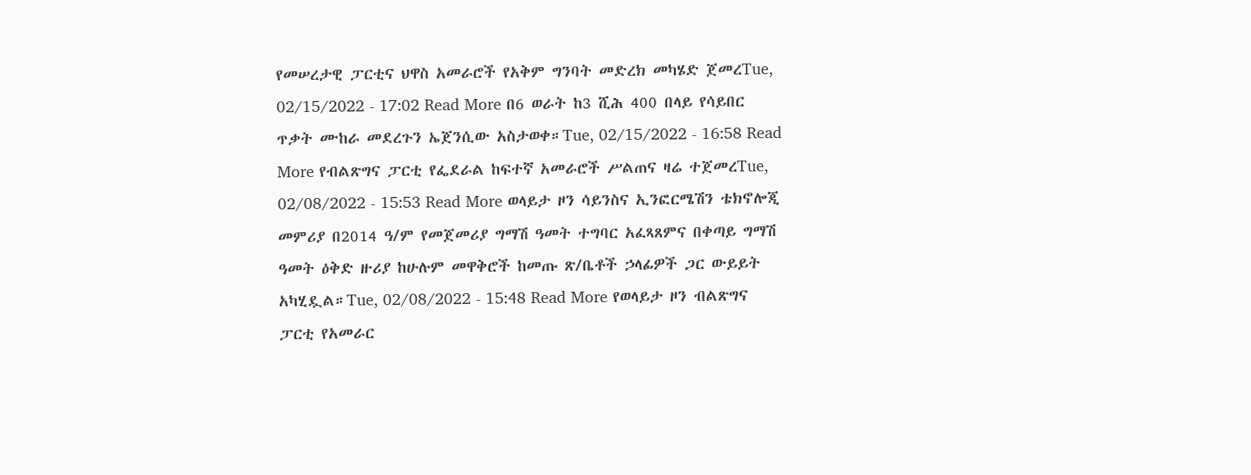የመሠረታዊ ፓርቲና ህዋስ አመራሮች የአቅም ግንባት መድረክ መካሄድ ጀመረTue, 02/15/2022 - 17:02 Read More በ6 ወራት ከ3 ሺሕ 400 በላይ የሳይበር ጥቃት ሙከራ መደረጉን ኤጀንሲው አስታወቀ።Tue, 02/15/2022 - 16:58 Read More የብልጽግና ፓርቲ የፌደራል ከፍተኛ አመራሮች ሥልጠና ዛሬ ተጀመረTue, 02/08/2022 - 15:53 Read More ወላይታ ዞን ሳይንስና ኢንፎርሜሽን ቴክኖሎጂ መምሪያ በ2014 ዓ/ም የመጀመሪያ ግማሽ ዓመት ተግባር አፈጻጸምና በቀጣይ ግማሽ ዓመት ዕቅድ ዙሪያ ከሁሉም መዋቅሮች ከመጡ ጽ/ቤቶች ኃላፊዎች ጋር ውይይት አካሂዷል።Tue, 02/08/2022 - 15:48 Read More የወላይታ ዞን ብልጽግና ፓርቲ የአመራር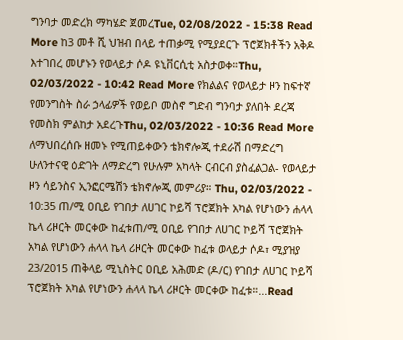ግንባታ መድረክ ማካሄድ ጀመረTue, 02/08/2022 - 15:38 Read More ከ3 መቶ ሺ ህዝብ በላይ ተጠቃሚ የሚያደርጉ ፕሮጀክቶችን አቅዶ እተገበረ መሆኑን የወላይታ ሶዶ ዩኒቨርሲቲ አስታወቀ።Thu, 02/03/2022 - 10:42 Read More የክልልና የወላይታ ዞን ከፍተኛ የመንግስት ስራ ኃላፊዎች የወይቦ መስኖ ግድብ ግንባታ ያለበት ደረጃ የመስክ ምልከታ አደረጉThu, 02/03/2022 - 10:36 Read More ለማህበረሰቡ ዘመኑ የሚጠይቀውን ቴክኖሎጂ ተደራሽ በማድረግ ሁለንተናዊ ዕድገት ለማድረግ የሁሉም አካላት ርብርብ ያስፈልጋል- የወላይታ ዞን ሳይንስና ኢንፎርሜሽን ቴክኖሎጂ መምሪያ። Thu, 02/03/2022 - 10:35 ጠ/ሚ ዐቢይ የገበታ ለሀገር ኮይሻ ፕሮጀክት አካል የሆነውን ሐላላ ኬላ ሪዞርት መርቀው ከፈቱጠ/ሚ ዐቢይ የገበታ ለሀገር ኮይሻ ፕሮጀክት አካል የሆነውን ሐላላ ኬላ ሪዞርት መርቀው ከፈቱ ወላይታ ሶዶ፣ ሚያዝያ 23/2015 ጠቅላይ ሚኒስትር ዐቢይ አሕመድ (ዶ/ር) የገበታ ለሀገር ኮይሻ ፕሮጀክት አካል የሆነውን ሐላላ ኬላ ሪዞርት መርቀው ከፈቱ።...Read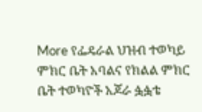More የፌዴራል ህዝብ ተወካይ ምክር ቤት አባልና የክልል ምክር ቤት ተወካዮች አጆራ ፏፏቴ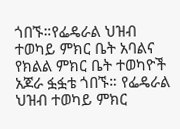ጎበኙ።የፌዴራል ህዝብ ተወካይ ምክር ቤት አባልና የክልል ምክር ቤት ተወካዮች አጆራ ፏፏቴ ጎበኙ። የፌዴራል ህዝብ ተወካይ ምክር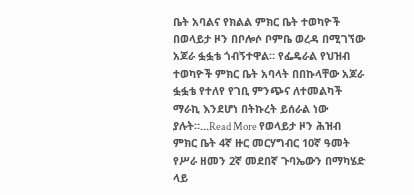ቤት አባልና የክልል ምክር ቤት ተወካዮች በወላይታ ዞን በቦሎሶ ቦምቤ ወረዳ በሚገኘው አጆራ ፏፏቴ ጎብኝተዋል። የፌዴራል የህዝብ ተወካዮች ምክር ቤት አባላት በበኩላቸው አጆራ ፏፏቴ የተለየ የገቢ ምንጭና ለተመልካች ማራኪ እንደሆነ በትኩረት ይሰራል ነው ያሉት።...Read More የወላይታ ዞን ሕዝብ ምክር ቤት 4ኛ ዙር መርሃግብር 10ኛ ዓመት የሥራ ዘመን 2ኛ መደበኛ ጉባኤውን በማካሄድ ላይ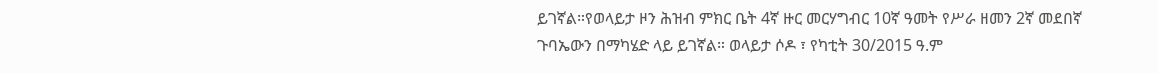ይገኛል።የወላይታ ዞን ሕዝብ ምክር ቤት 4ኛ ዙር መርሃግብር 10ኛ ዓመት የሥራ ዘመን 2ኛ መደበኛ ጉባኤውን በማካሄድ ላይ ይገኛል። ወላይታ ሶዶ ፣ የካቲት 30/2015 ዓ.ም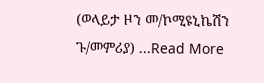(ወላይታ ዞን መ/ኮሚዩኒኬሽን ጉ/መምሪያ) ...Read More